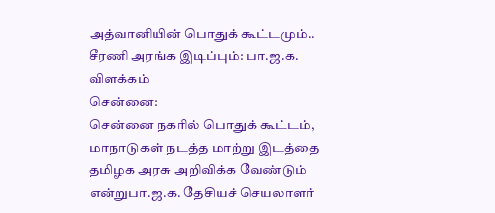அத்வானியின் பொதுக் கூட்டமும்.. சீரணி அரங்க இடிப்பும்: பா.ஜ.க. விளக்கம்
சென்னை:
சென்னை நகரில் பொதுக் கூட்டம், மாநாடுகள் நடத்த மாற்று இடத்தை தமிழக அரசு அறிவிக்க வேண்டும் என்றுபா.ஜ.க. தேசியச் செயலாளர்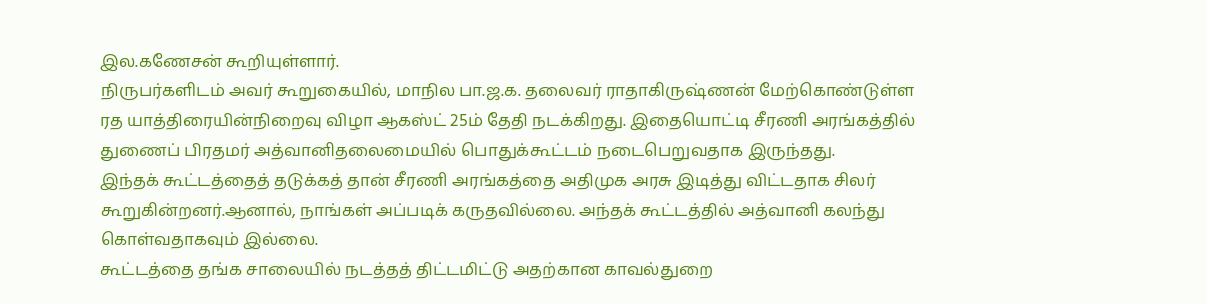இல.கணேசன் கூறியுள்ளார்.
நிருபர்களிடம் அவர் கூறுகையில், மாநில பா.ஜ.க. தலைவர் ராதாகிருஷ்ணன் மேற்கொண்டுள்ள ரத யாத்திரையின்நிறைவு விழா ஆகஸ்ட் 25ம் தேதி நடக்கிறது. இதையொட்டி சீரணி அரங்கத்தில் துணைப் பிரதமர் அத்வானிதலைமையில் பொதுக்கூட்டம் நடைபெறுவதாக இருந்தது.
இந்தக் கூட்டத்தைத் தடுக்கத் தான் சீரணி அரங்கத்தை அதிமுக அரசு இடித்து விட்டதாக சிலர் கூறுகின்றனர்.ஆனால், நாங்கள் அப்படிக் கருதவில்லை. அந்தக் கூட்டத்தில் அத்வானி கலந்து கொள்வதாகவும் இல்லை.
கூட்டத்தை தங்க சாலையில் நடத்தத் திட்டமிட்டு அதற்கான காவல்துறை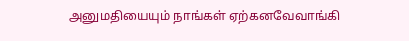அனுமதியையும் நாங்கள் ஏற்கனவேவாங்கி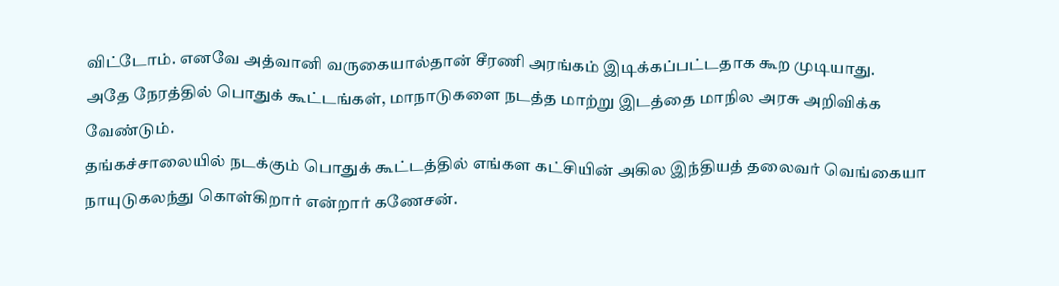விட்டோம். எனவே அத்வானி வருகையால்தான் சீரணி அரங்கம் இடிக்கப்பட்டதாக கூற முடியாது.
அதே நேரத்தில் பொதுக் கூட்டங்கள், மாநாடுகளை நடத்த மாற்று இடத்தை மாநில அரசு அறிவிக்க வேண்டும்.
தங்கச்சாலையில் நடக்கும் பொதுக் கூட்டத்தில் எங்கள கட்சியின் அகில இந்தியத் தலைவர் வெங்கையா நாயுடுகலந்து கொள்கிறார் என்றார் கணேசன்.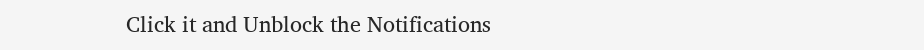Click it and Unblock the Notifications